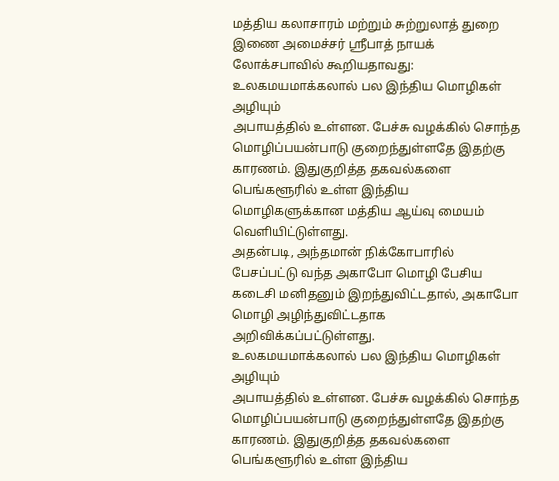மத்திய கலாசாரம் மற்றும் சுற்றுலாத் துறை இணை அமைச்சர் ஸ்ரீபாத் நாயக் லோக்சபாவில் கூறியதாவது:
உலகமயமாக்கலால் பல இந்திய மொழிகள் அழியும்
அபாயத்தில் உள்ளன. பேச்சு வழக்கில் சொந்த மொழிப்பயன்பாடு குறைந்துள்ளதே இதற்கு காரணம். இதுகுறித்த தகவல்களை பெங்களூரில் உள்ள இந்திய மொழிகளுக்கான மத்திய ஆய்வு மையம் வெளியிட்டுள்ளது.
அதன்படி, அந்தமான் நிக்கோபாரில் பேசப்பட்டு வந்த அகாபோ மொழி பேசிய கடைசி மனிதனும் இறந்துவிட்டதால், அகாபோ மொழி அழிந்துவிட்டதாக அறிவிக்கப்பட்டுள்ளது.
உலகமயமாக்கலால் பல இந்திய மொழிகள் அழியும்
அபாயத்தில் உள்ளன. பேச்சு வழக்கில் சொந்த மொழிப்பயன்பாடு குறைந்துள்ளதே இதற்கு காரணம். இதுகுறித்த தகவல்களை பெங்களூரில் உள்ள இந்திய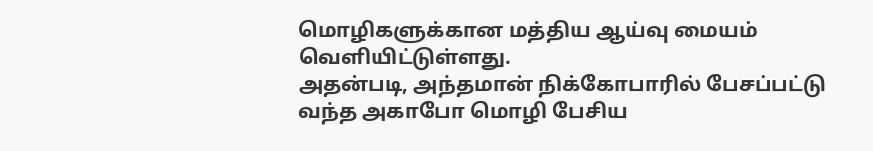மொழிகளுக்கான மத்திய ஆய்வு மையம் வெளியிட்டுள்ளது.
அதன்படி, அந்தமான் நிக்கோபாரில் பேசப்பட்டு வந்த அகாபோ மொழி பேசிய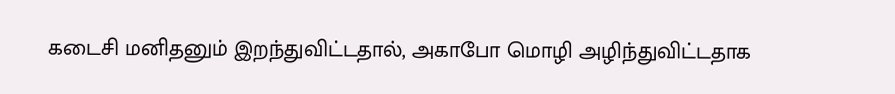கடைசி மனிதனும் இறந்துவிட்டதால், அகாபோ மொழி அழிந்துவிட்டதாக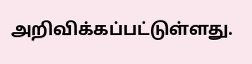அறிவிக்கப்பட்டுள்ளது.